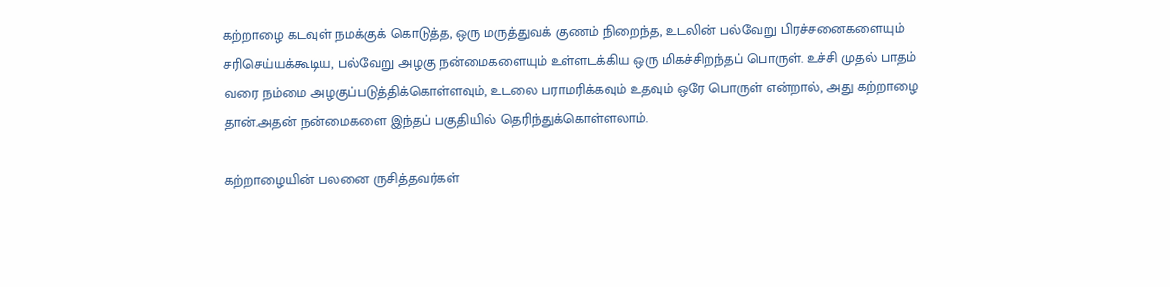கற்றாழை கடவுள் நமக்குக் கொடுத்த, ஒரு மருத்துவக் குணம் நிறைந்த, உடலின் பல்வேறு பிரச்சனைகளையும் சரிசெய்யக்கூடிய, பல்வேறு அழகு நன்மைகளையும் உள்ளடக்கிய ஒரு மிகச்சிறந்தப் பொருள். உச்சி முதல் பாதம் வரை நம்மை அழகுப்படுத்திக்கொள்ளவும், உடலை பராமரிக்கவும் உதவும் ஒரே பொருள் என்றால், அது கற்றாழை தான்.அதன் நன்மைகளை இந்தப் பகுதியில் தெரிந்துக்கொள்ளலாம்.

கற்றாழையின் பலனை ருசித்தவர்கள்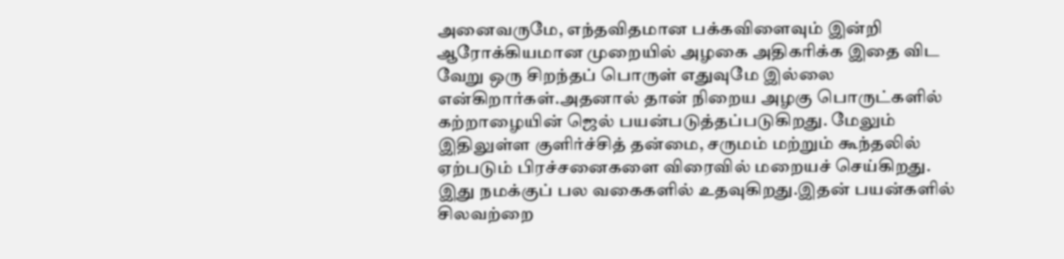அனைவருமே, எந்தவிதமான பக்கவிளைவும் இன்றி ஆரோக்கியமான முறையில் அழகை அதிகரிக்க இதை விட வேறு ஒரு சிறந்தப் பொருள் எதுவுமே இல்லை என்கிறார்கள்.அதனால் தான் நிறைய அழகு பொருட்களில் கற்றாழையின் ஜெல் பயன்படுத்தப்படுகிறது. மேலும் இதிலுள்ள குளிர்ச்சித் தன்மை, சருமம் மற்றும் கூந்தலில் ஏற்படும் பிரச்சனைகளை விரைவில் மறையச் செய்கிறது.
இது நமக்குப் பல வகைகளில் உதவுகிறது.இதன் பயன்களில் சிலவற்றை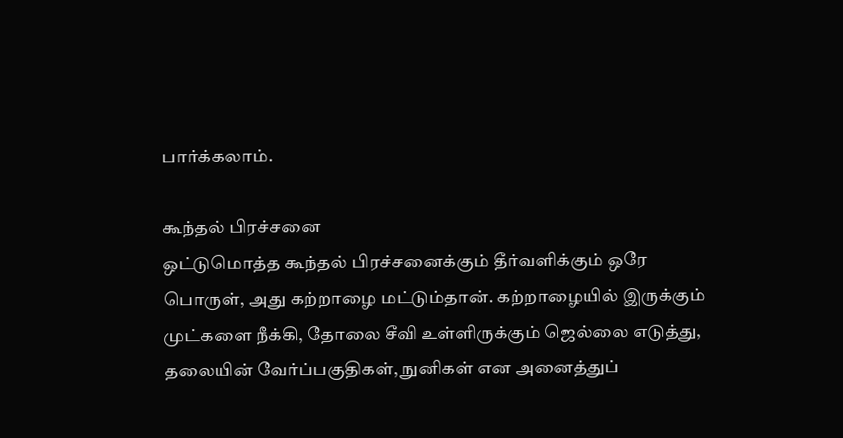பார்க்கலாம்.

கூந்தல் பிரச்சனை
ஒட்டுமொத்த கூந்தல் பிரச்சனைக்கும் தீர்வளிக்கும் ஒரே பொருள், அது கற்றாழை மட்டும்தான். கற்றாழையில் இருக்கும் முட்களை நீக்கி, தோலை சீவி உள்ளிருக்கும் ஜெல்லை எடுத்து, தலையின் வேர்ப்பகுதிகள், நுனிகள் என அனைத்துப்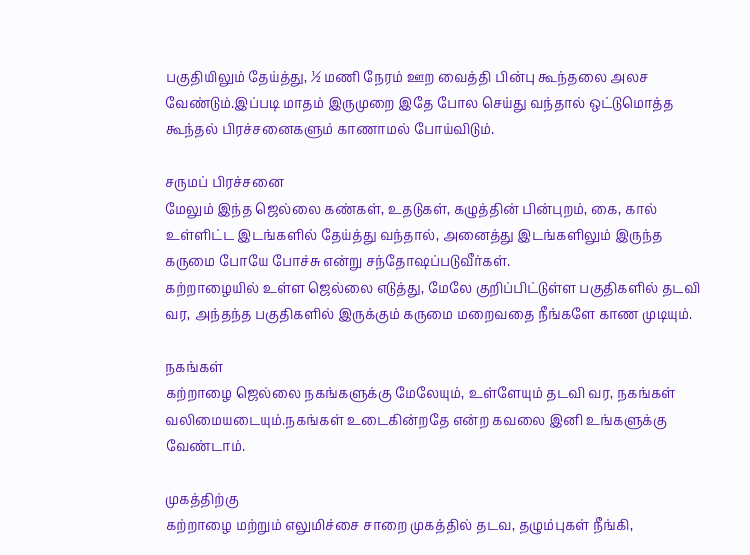பகுதியிலும் தேய்த்து, ½ மணி நேரம் ஊற வைத்தி பின்பு கூந்தலை அலச வேண்டும்.இப்படி மாதம் இருமுறை இதே போல செய்து வந்தால் ஒட்டுமொத்த கூந்தல் பிரச்சனைகளும் காணாமல் போய்விடும்.

சருமப் பிரச்சனை
மேலும் இந்த ஜெல்லை கண்கள், உதடுகள், கழுத்தின் பின்புறம், கை, கால் உள்ளிட்ட இடங்களில் தேய்த்து வந்தால், அனைத்து இடங்களிலும் இருந்த கருமை போயே போச்சு என்று சந்தோஷப்படுவீர்கள்.
கற்றாழையில் உள்ள ஜெல்லை எடுத்து, மேலே குறிப்பிட்டுள்ள பகுதிகளில் தடவி வர, அந்தந்த பகுதிகளில் இருக்கும் கருமை மறைவதை நீங்களே காண முடியும்.

நகங்கள்
கற்றாழை ஜெல்லை நகங்களுக்கு மேலேயும், உள்ளேயும் தடவி வர, நகங்கள் வலிமையடையும்.நகங்கள் உடைகின்றதே என்ற கவலை இனி உங்களுக்கு வேண்டாம்.

முகத்திற்கு
கற்றாழை மற்றும் எலுமிச்சை சாறை முகத்தில் தடவ, தழும்புகள் நீங்கி,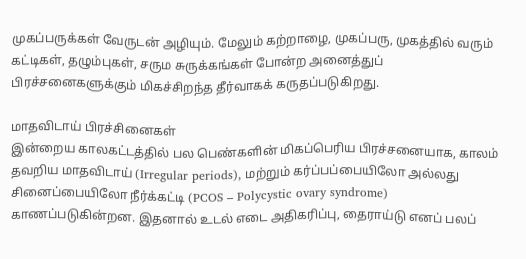முகப்பருக்கள் வேருடன் அழியும். மேலும் கற்றாழை, முகப்பரு, முகத்தில் வரும் கட்டிகள், தழும்புகள், சரும சுருக்கங்கள் போன்ற அனைத்துப் பிரச்சனைகளுக்கும் மிகச்சிறந்த தீர்வாகக் கருதப்படுகிறது.

மாதவிடாய் பிரச்சினைகள்
இன்றைய காலகட்டத்தில் பல பெண்களின் மிகப்பெரிய பிரச்சனையாக, காலம் தவறிய மாதவிடாய் (Irregular periods), மற்றும் கர்ப்பப்பையிலோ அல்லது சினைப்பையிலோ நீர்க்கட்டி (PCOS – Polycystic ovary syndrome) காணப்படுகின்றன. இதனால் உடல் எடை அதிகரிப்பு, தைராய்டு எனப் பலப்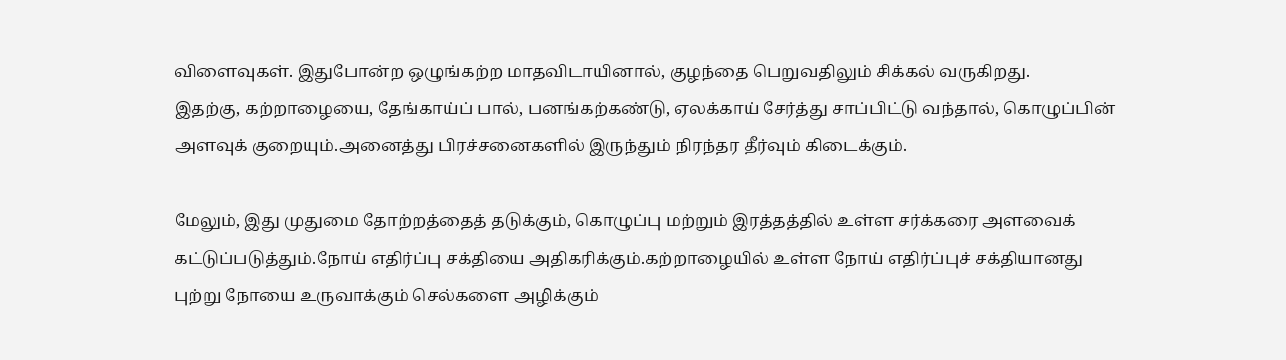விளைவுகள். இதுபோன்ற ஒழுங்கற்ற மாதவிடாயினால், குழந்தை பெறுவதிலும் சிக்கல் வருகிறது.
இதற்கு, கற்றாழையை, தேங்காய்ப் பால், பனங்கற்கண்டு, ஏலக்காய் சேர்த்து சாப்பிட்டு வந்தால், கொழுப்பின் அளவுக் குறையும்.அனைத்து பிரச்சனைகளில் இருந்தும் நிரந்தர தீர்வும் கிடைக்கும்.

மேலும், இது முதுமை தோற்றத்தைத் தடுக்கும், கொழுப்பு மற்றும் இரத்தத்தில் உள்ள சர்க்கரை அளவைக் கட்டுப்படுத்தும்.நோய் எதிர்ப்பு சக்தியை அதிகரிக்கும்.கற்றாழையில் உள்ள நோய் எதிர்ப்புச் சக்தியானது புற்று நோயை உருவாக்கும் செல்களை அழிக்கும்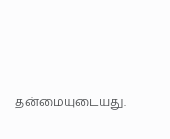தன்மையுடையது.